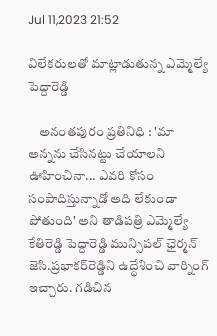Jul 11,2023 21:52

విలేకరులతో మాట్లాడుతున్న ఎమ్మెల్యే పెద్దారెడ్డి

    అనంతపురం ప్రతినిధి : 'మా అన్నను చేసినట్టు చేయాలని ఊహించినా... ఎవరి కోసం సంపాదిస్తున్నాడో అది లేకుండా పోతుంది' అని తాడిపత్రి ఎమ్మెల్యే కేతిరెడ్డి పెద్దారెడ్డి మున్సిపల్‌ ఛైర్మన్‌ జెసి.ప్రభాకర్‌రెడ్డిని ఉద్ధేశించి వార్నింగ్‌ ఇచ్చారు. గడిచిన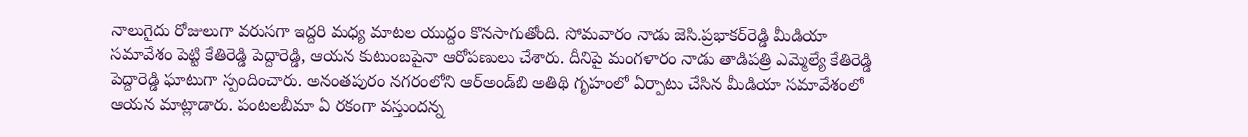నాలుగైదు రోజులుగా వరుసగా ఇద్దరి మధ్య మాటల యుద్దం కొనసాగుతోంది. సోమవారం నాడు జెసి.ప్రభాకర్‌రెడ్డి మీడియా సమావేశం పెట్టి కేతిరెడ్డి పెద్దారెడ్డి, ఆయన కుటుంబపైనా ఆరోపణులు చేశారు. దీనిపై మంగళారం నాడు తాడిపత్రి ఎమ్మెల్యే కేతిరెడ్డి పెద్దారెడ్డి ఘాటుగా స్పందించారు. అనంతపురం నగరంలోని ఆర్‌అండ్‌బి అతిథి గృహంలో ఏర్పాటు చేసిన మీడియా సమావేశంలో ఆయన మాట్లాడారు. పంటలబీమా ఏ రకంగా వస్తుందన్న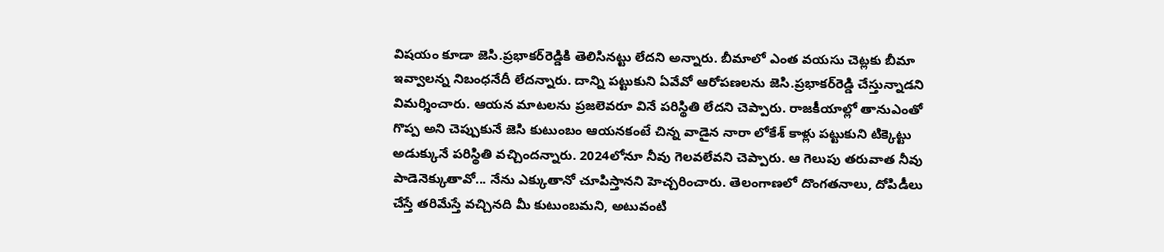విషయం కూడా జెసి.ప్రభాకర్‌రెడ్డికి తెలిసినట్టు లేదని అన్నారు. బీమాలో ఎంత వయసు చెట్లకు బీమా ఇవ్వాలన్న నిబంధనేదీ లేదన్నారు. దాన్ని పట్టుకుని ఏవేవో ఆరోపణలను జెసి.ప్రభాకర్‌రెడ్డి చేస్తున్నాడని విమర్శించారు. ఆయన మాటలను ప్రజలెవరూ వినే పరిస్థితి లేదని చెప్పారు. రాజకీయాల్లో తానుఎంతో గొప్ప అని చెప్పుకునే జెసి కుటుంబం ఆయనకంటే చిన్న వాడైన నారా లోకేశ్‌ కాళ్లు పట్టుకుని టిక్కెట్టు అడుక్కునే పరిస్థితి వచ్చిందన్నారు. 2024లోనూ నీవు గెలవలేవని చెప్పారు. ఆ గెలుపు తరువాత నీవు పాడెనెక్కుతావో... నేను ఎక్కుతానో చూపిస్తానని హెచ్చరించారు. తెలంగాణలో దొంగతనాలు, దోపిడీలు చేస్తే తరిమేస్తే వచ్చినది మీ కుటుంబమని, అటువంటి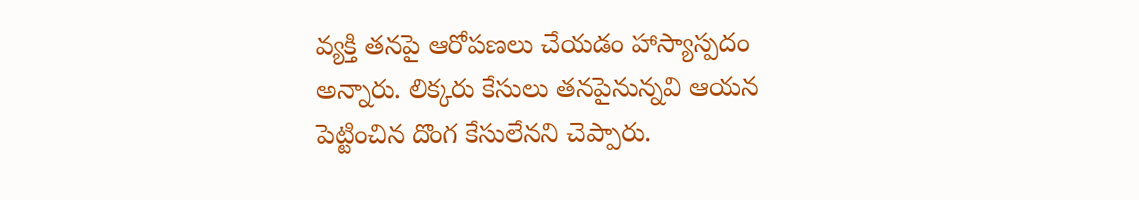వ్యక్తి తనపై ఆరోపణలు చేయడం హాస్యాస్పదం అన్నారు. లిక్కరు కేసులు తనపైనున్నవి ఆయన పెట్టించిన దొంగ కేసులేనని చెప్పారు.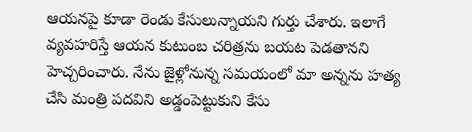ఆయనపై కూడా రెండు కేసులున్నాయని గుర్తు చేశారు. ఇలాగే వ్యవహరిస్తే ఆయన కుటుంబ చరిత్రను బయట పెడతానని హెచ్చరించారు. నేను జైళ్లోనున్న సమయంలో మా అన్నను హత్య చేసి మంత్రి పదవిని అడ్డంపెట్టుకుని కేసు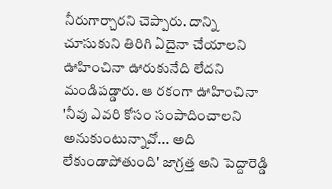నీరుగార్చారని చెప్పారు. దాన్ని చూసుకుని తిరిగి ఏదైనా చేయాలని ఊహించినా ఊరుకునేది లేదని మండిపడ్డారు. ఆ రకంగా ఊహించినా 'నీవు ఎవరి కోసం సంపాదించాలని అనుకుంటున్నావో... అది లేకుండాపోతుంది' జాగ్రత్త అని పెద్దారెడ్డి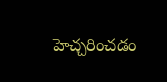హెచ్చరించడం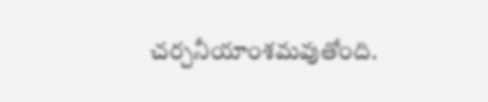చర్చనీయాంశమవుతోంది.